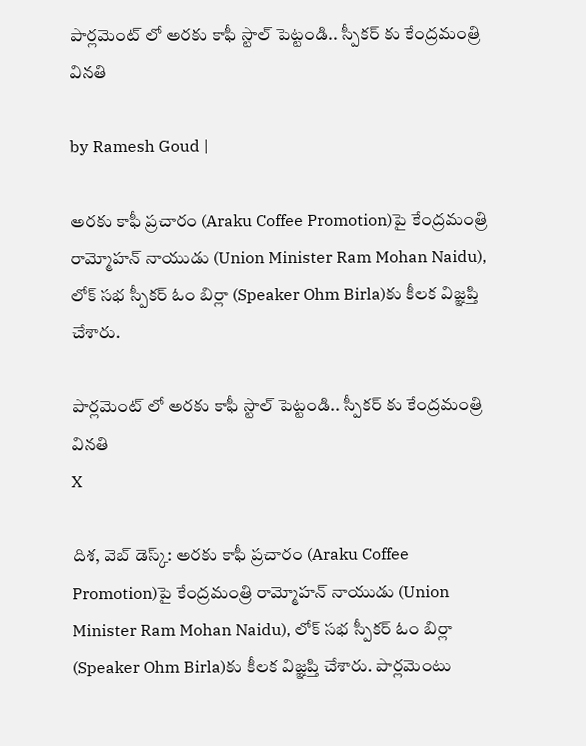పార్లమెంట్ లో అరకు కాఫీ స్టాల్ పెట్టండి.. స్పీకర్ కు కేంద్రమంత్రి వినతి

by Ramesh Goud |

అరకు కాఫీ ప్రచారం (Araku Coffee Promotion)పై కేంద్రమంత్రి రామ్మోహన్ నాయుడు (Union Minister Ram Mohan Naidu), లోక్ సభ స్పీకర్ ఓం బిర్లా (Speaker Ohm Birla)కు కీలక విజ్ఞప్తి చేశారు.

పార్లమెంట్ లో అరకు కాఫీ స్టాల్ పెట్టండి.. స్పీకర్ కు కేంద్రమంత్రి వినతి
X

దిశ, వెబ్ డెస్క్: అరకు కాఫీ ప్రచారం (Araku Coffee Promotion)పై కేంద్రమంత్రి రామ్మోహన్ నాయుడు (Union Minister Ram Mohan Naidu), లోక్ సభ స్పీకర్ ఓం బిర్లా (Speaker Ohm Birla)కు కీలక విజ్ఞప్తి చేశారు. పార్లమెంటు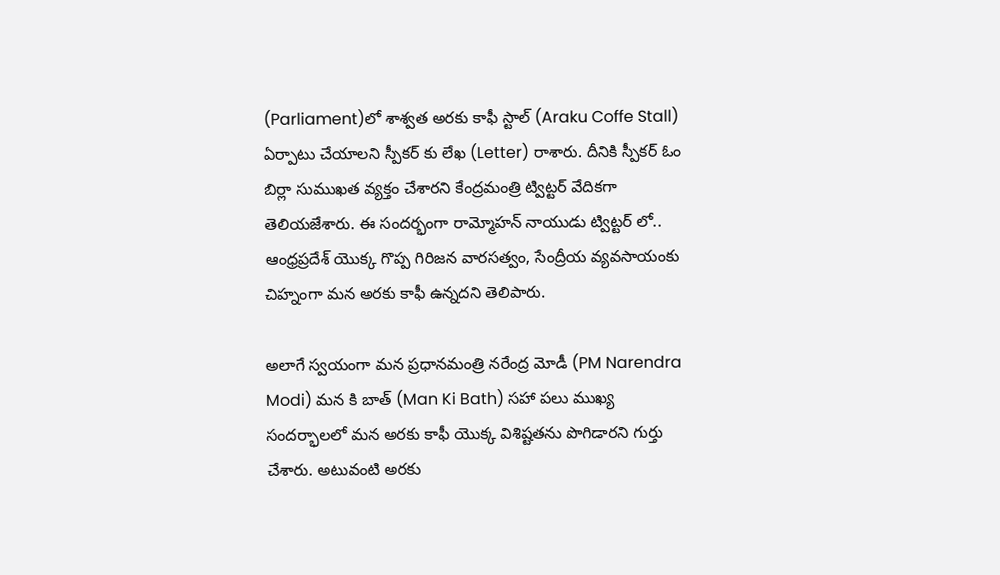(Parliament)లో శాశ్వత అరకు కాఫీ స్టాల్ (Araku Coffe Stall) ఏర్పాటు చేయాలని స్పీకర్ కు లేఖ (Letter) రాశారు. దీనికి స్పీకర్ ఓం బిర్లా సుముఖత వ్యక్తం చేశారని కేంద్రమంత్రి ట్విట్టర్ వేదికగా తెలియజేశారు. ఈ సందర్భంగా రామ్మోహన్ నాయుడు ట్విట్టర్ లో.. ఆంధ్రప్రదేశ్ యొక్క గొప్ప గిరిజన వారసత్వం, సేంద్రీయ వ్యవసాయంకు చిహ్నంగా మన అరకు కాఫీ ఉన్నదని తెలిపారు.

అలాగే స్వయంగా మన ప్రధానమంత్రి నరేంద్ర మోడీ (PM Narendra Modi) మన కి బాత్ (Man Ki Bath) సహా పలు ముఖ్య సందర్భాలలో మన అరకు కాఫీ యొక్క విశిష్టతను పొగిడారని గుర్తు చేశారు. అటువంటి అరకు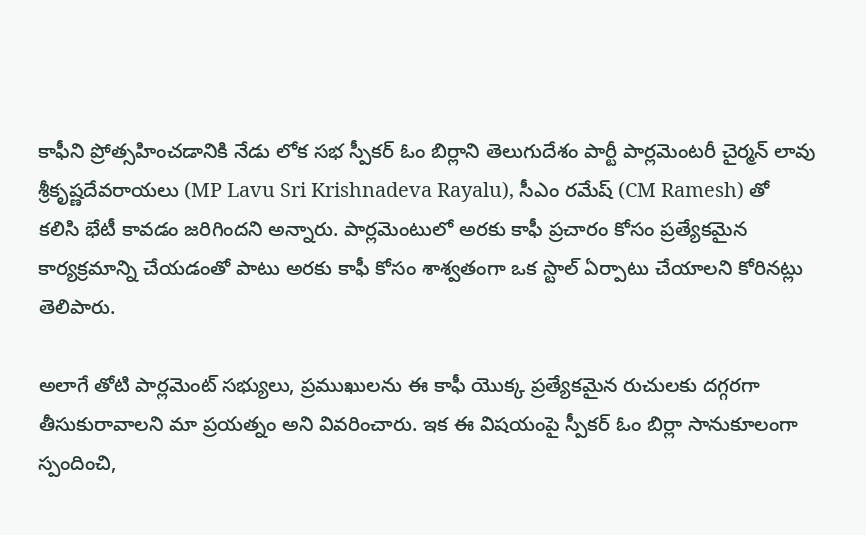కాఫీని ప్రోత్సహించడానికి నేడు లోక సభ స్పీకర్ ఓం బిర్లాని తెలుగుదేశం పార్టీ పార్లమెంటరీ చైర్మన్ లావు శ్రీకృష్ణదేవరాయలు (MP Lavu Sri Krishnadeva Rayalu), సీఎం రమేష్ (CM Ramesh) తో కలిసి భేటీ కావడం జరిగిందని అన్నారు. పార్లమెంటులో అరకు కాఫీ ప్రచారం కోసం ప్రత్యేకమైన కార్యక్రమాన్ని చేయడంతో పాటు అరకు కాఫీ కోసం శాశ్వతంగా ఒక స్టాల్ ఏర్పాటు చేయాలని కోరినట్లు తెలిపారు.

అలాగే తోటి పార్లమెంట్ సభ్యులు, ప్రముఖులను ఈ కాఫీ యొక్క ప్రత్యేకమైన రుచులకు దగ్గరగా తీసుకురావాలని మా ప్రయత్నం అని వివరించారు. ఇక ఈ విషయంపై స్పీకర్ ఓం బిర్లా సానుకూలంగా స్పందించి,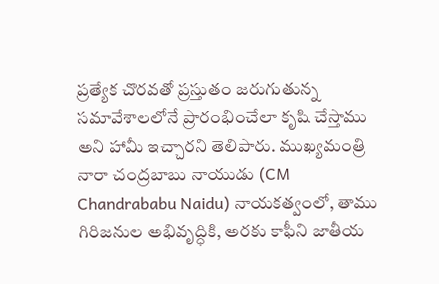ప్రత్యేక చొరవతో ప్రస్తుతం జరుగుతున్న సమావేశాలలోనే ప్రారంభించేలా కృషి చేస్తాము అని హామీ ఇచ్చారని తెలిపారు. ముఖ్యమంత్రి నారా చంద్రబాబు నాయుడు (CM Chandrababu Naidu) నాయకత్వంలో, తాము గిరిజనుల అభివృద్ధికి, అరకు కాఫీని జాతీయ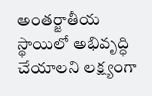అంతర్జాతీయ స్థాయిలో అభివృద్ధి చేయాలని లక్ష్యంగా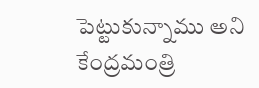పెట్టుకున్నాము అని కేంద్రమంత్రి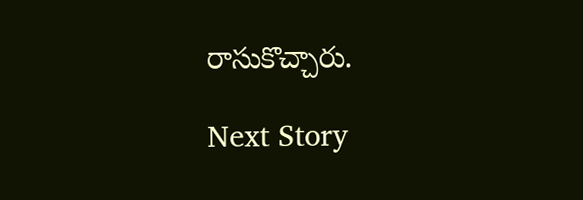రాసుకొచ్చారు.

Next Story